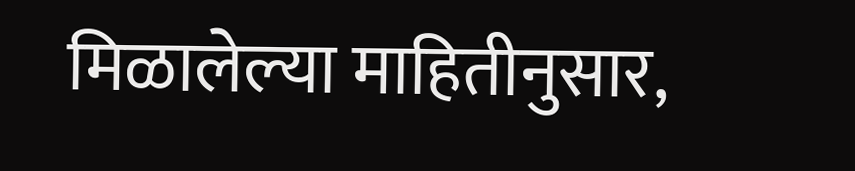मिळालेल्या माहितीनुसार,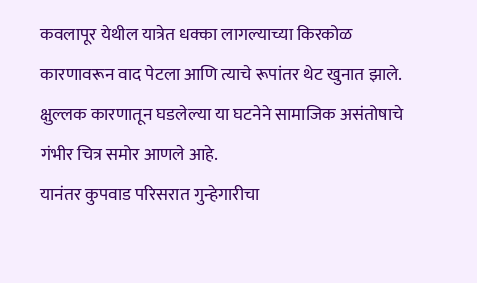कवलापूर येथील यात्रेत धक्का लागल्याच्या किरकोळ कारणावरून वाद पेटला आणि त्याचे रूपांतर थेट खुनात झाले. क्षुल्लक कारणातून घडलेल्या या घटनेने सामाजिक असंतोषाचे गंभीर चित्र समोर आणले आहे.
यानंतर कुपवाड परिसरात गुन्हेगारीचा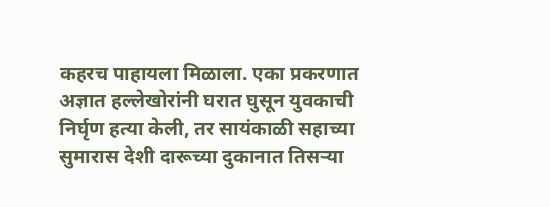कहरच पाहायला मिळाला. एका प्रकरणात अज्ञात हल्लेखोरांनी घरात घुसून युवकाची निर्घृण हत्या केली, तर सायंकाळी सहाच्या सुमारास देशी दारूच्या दुकानात तिसऱ्या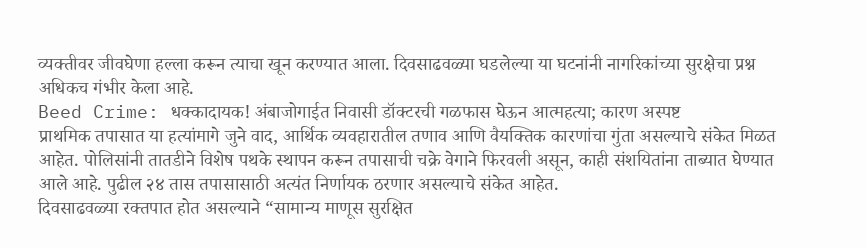व्यक्तीवर जीवघेणा हल्ला करून त्याचा खून करण्यात आला. दिवसाढवळ्या घडलेल्या या घटनांनी नागरिकांच्या सुरक्षेचा प्रश्न अधिकच गंभीर केला आहे.
Beed Crime: धक्कादायक! अंबाजोगाईत निवासी डॉक्टरची गळफास घेऊन आत्महत्या; कारण अस्पष्ट
प्राथमिक तपासात या हत्यांमागे जुने वाद, आर्थिक व्यवहारातील तणाव आणि वैयक्तिक कारणांचा गुंता असल्याचे संकेत मिळत आहेत. पोलिसांनी तातडीने विशेष पथके स्थापन करून तपासाची चक्रे वेगाने फिरवली असून, काही संशयितांना ताब्यात घेण्यात आले आहे. पुढील २४ तास तपासासाठी अत्यंत निर्णायक ठरणार असल्याचे संकेत आहेत.
दिवसाढवळ्या रक्तपात होत असल्याने “सामान्य माणूस सुरक्षित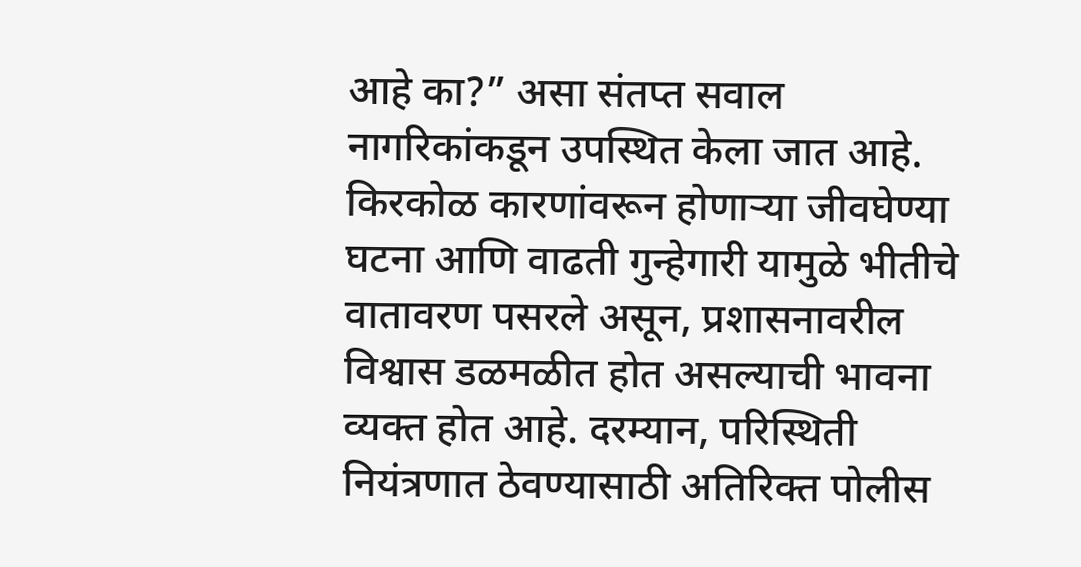आहे का?” असा संतप्त सवाल नागरिकांकडून उपस्थित केला जात आहे. किरकोळ कारणांवरून होणाऱ्या जीवघेण्या घटना आणि वाढती गुन्हेगारी यामुळे भीतीचे वातावरण पसरले असून, प्रशासनावरील विश्वास डळमळीत होत असल्याची भावना व्यक्त होत आहे. दरम्यान, परिस्थिती नियंत्रणात ठेवण्यासाठी अतिरिक्त पोलीस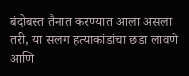बंदोबस्त तैनात करण्यात आला असला तरी, या सलग हत्याकांडांचा छडा लावणे आणि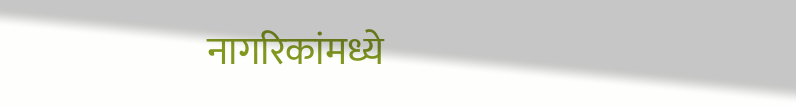नागरिकांमध्ये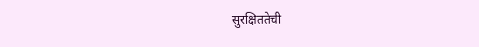सुरक्षिततेची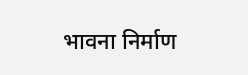भावना निर्माण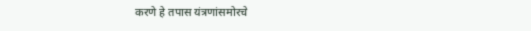करणे हे तपास यंत्रणांसमोरचे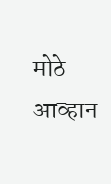मोठे आव्हान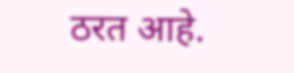ठरत आहे.